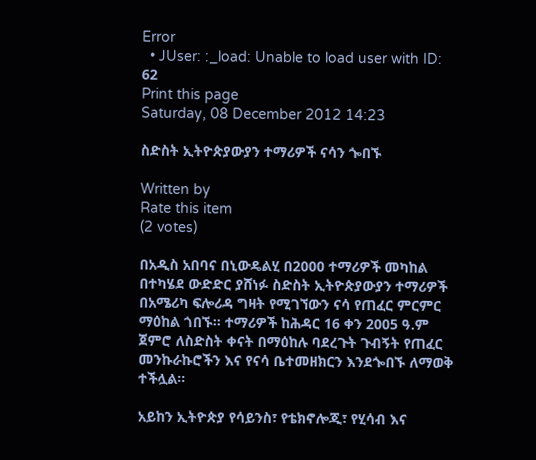Error
  • JUser: :_load: Unable to load user with ID: 62
Print this page
Saturday, 08 December 2012 14:23

ስድስት ኢትዮጵያውያን ተማሪዎች ናሳን ጐበኙ

Written by
Rate this item
(2 votes)

በአዲስ አበባና በኒውዴልሂ በ2000 ተማሪዎች መካከል በተካሄደ ውድድር ያሸነፉ ስድስት ኢትዮጵያውያን ተማሪዎች በአሜሪካ ፍሎሪዳ ግዛት የሚገኘውን ናሳ የጠፈር ምርምር ማዕከል ጎበኙ፡፡ ተማሪዎች ከሕዳር 16 ቀን 2005 ዓ.ም ጀምሮ ለስድስት ቀናት በማዕከሉ ባደረጉት ጉብኝት የጠፈር መንኩራኩሮችን እና የናሳ ቤተመዘክርን እንደጐበኙ ለማወቅ ተችሏል፡፡

አይከን ኢትዮጵያ የሳይንስ፣ የቴክኖሎጂ፣ የሂሳብ እና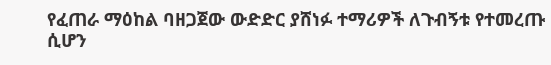የፈጠራ ማዕከል ባዘጋጀው ውድድር ያሸነፉ ተማሪዎች ለጉብኝቱ የተመረጡ ሲሆን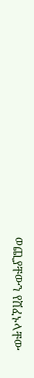ወጪያቸውን የሸፈኑላቸው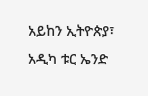አይከን ኢትዮጵያ፣ አዲካ ቱር ኤንድ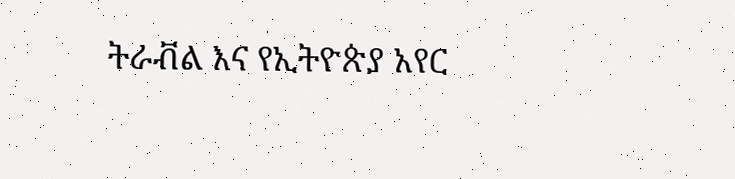ትራቭል እና የኢትዮጵያ አየር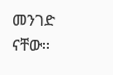መንገድ ናቸው፡፡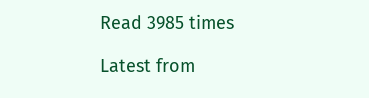Read 3985 times

Latest from